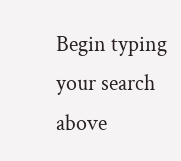Begin typing your search above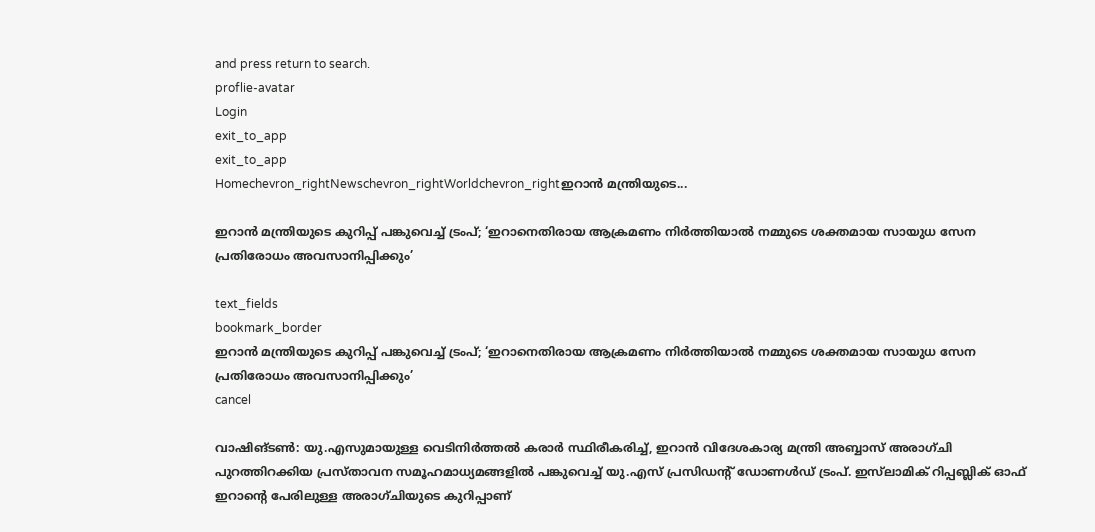and press return to search.
proflie-avatar
Login
exit_to_app
exit_to_app
Homechevron_rightNewschevron_rightWorldchevron_rightഇറാൻ മന്ത്രിയുടെ...

ഇറാൻ മന്ത്രിയുടെ കുറിപ്പ് പങ്കുവെച്ച് ട്രംപ്; ‘ഇറാനെതിരായ ആക്രമണം നിർത്തിയാൽ നമ്മുടെ ശക്തമായ സായുധ സേന പ്രതിരോധം അവസാനിപ്പിക്കും’

text_fields
bookmark_border
ഇറാൻ മന്ത്രിയുടെ കുറിപ്പ് പങ്കുവെച്ച് ട്രംപ്; ‘ഇറാനെതിരായ ആക്രമണം നിർത്തിയാൽ നമ്മുടെ ശക്തമായ സായുധ സേന പ്രതിരോധം അവസാനിപ്പിക്കും’
cancel

വാഷിങ്ടൺ: യു.എസുമായുള്ള വെടിനിർത്തൽ കരാർ സ്ഥിരീകരിച്ച്, ഇറാൻ വിദേശകാര്യ മന്ത്രി അബ്ബാസ് അരാഗ്ചി പുറത്തിറക്കിയ പ്രസ്താവന സമൂഹമാധ്യമങ്ങളിൽ പങ്കുവെച്ച് യു.എസ് പ്രസിഡന്റ് ഡോണൾഡ് ട്രംപ്. ഇസ്‍ലാമിക് റിപ്പബ്ലിക് ഓഫ് ഇറാന്റെ പേരിലുള്ള അരാഗ്ചിയുടെ കുറിപ്പാണ്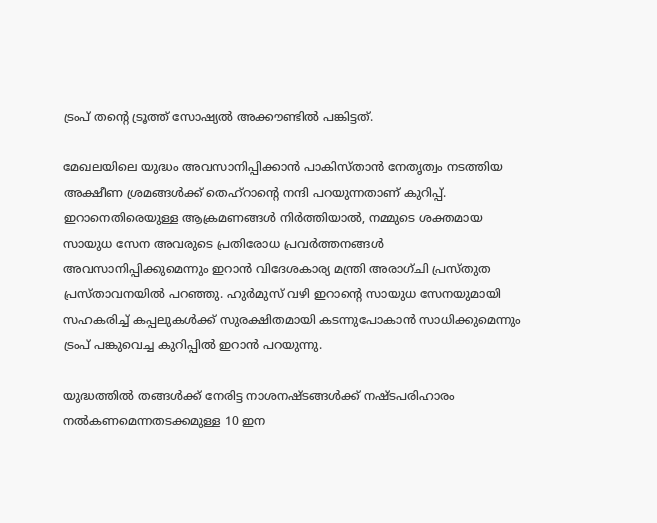ട്രംപ് തന്റെ ട്രൂത്ത് സോഷ്യൽ അക്കൗണ്ടിൽ പങ്കിട്ടത്.

മേഖലയിലെ യുദ്ധം അവസാനിപ്പിക്കാൻ പാകിസ്താൻ നേതൃത്വം നടത്തിയ അക്ഷീണ ശ്രമങ്ങൾക്ക് തെഹ്‌റാന്റെ നന്ദി പറയുന്നതാണ് കുറിപ്പ്. ഇറാനെതിരെയുള്ള ആക്രമണങ്ങൾ നിർത്തിയാൽ, നമ്മുടെ ശക്തമായ സായുധ സേന അവരുടെ പ്രതിരോധ പ്രവർത്തനങ്ങൾ അവസാനിപ്പിക്കുമെന്നും ഇറാൻ വിദേശകാര്യ മന്ത്രി അരാഗ്ചി പ്രസ്തുത പ്രസ്താവനയിൽ പറഞ്ഞു. ഹുർമുസ് വഴി ഇറാന്റെ സായുധ സേനയുമായി സഹകരിച്ച് കപ്പലുകൾക്ക് സുരക്ഷിതമായി കടന്നുപോകാൻ സാധിക്കുമെന്നും ട്രംപ് പങ്കുവെച്ച കുറിപ്പിൽ ഇറാൻ പറയുന്നു.

യുദ്ധത്തിൽ തങ്ങൾക്ക് നേരിട്ട നാശനഷ്ടങ്ങൾക്ക് നഷ്ടപരിഹാരം നൽകണമെന്നതടക്കമുള്ള 10 ഇന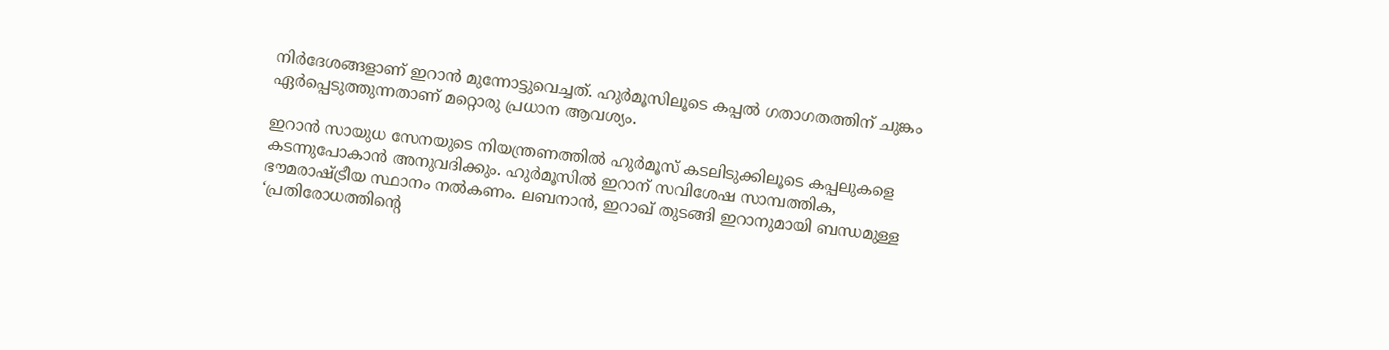നിർദേശങ്ങളാണ് ഇറാൻ മുന്നോട്ടുവെച്ചത്. ഹുർമൂസിലൂടെ കപ്പൽ ഗതാഗതത്തിന് ചുങ്കം ഏർപ്പെടുത്തുന്നതാണ് മറ്റൊരു പ്രധാന ആവശ്യം.

ഇറാൻ സായുധ സേനയുടെ നിയന്ത്രണത്തിൽ ഹുർമൂസ് കടലിടുക്കിലൂടെ കപ്പലുകളെ കടന്നുപോകാൻ അനുവദിക്കും. ഹുർമൂസിൽ ഇറാന് സവിശേഷ സാമ്പത്തിക, ഭൗമരാഷ്ട്രീയ സ്ഥാനം നൽകണം. ലബനാൻ, ഇറാഖ് തുടങ്ങി ഇറാനുമായി ബന്ധമുള്ള ‘പ്രതിരോധത്തിന്റെ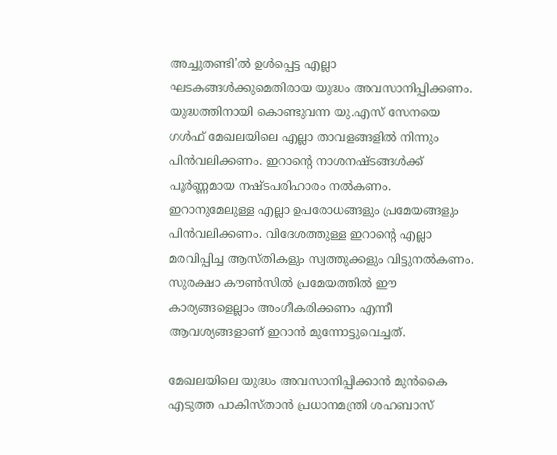അച്ചുതണ്ടി’ൽ ഉൾപ്പെട്ട എല്ലാ ഘടകങ്ങൾക്കുമെതിരായ യുദ്ധം അവസാനിപ്പിക്കണം. യുദ്ധത്തിനായി കൊണ്ടുവന്ന യു.എസ് സേനയെ ഗൾഫ് മേഖലയിലെ എല്ലാ താവളങ്ങളിൽ നിന്നും പിൻവലിക്കണം. ഇറാന്റെ നാശനഷ്ടങ്ങൾക്ക് പൂർണ്ണമായ നഷ്ടപരിഹാരം നൽകണം. ഇറാനുമേലുള്ള എല്ലാ ഉപരോധങ്ങളും പ്രമേയങ്ങളും പിൻവലിക്കണം. വിദേശത്തുള്ള ഇറാന്റെ എല്ലാ മരവിപ്പിച്ച ആസ്തികളും സ്വത്തുക്കളും വിട്ടുനൽകണം. സുരക്ഷാ കൗൺസിൽ പ്രമേയത്തിൽ ഈ കാര്യങ്ങളെല്ലാം അംഗീകരിക്കണം എന്നീ ആവശ്യങ്ങളാണ് ഇറാൻ മുന്നോട്ടുവെച്ചത്.

മേഖലയിലെ യുദ്ധം അവസാനിപ്പിക്കാൻ മുൻകൈ എടുത്ത പാകിസ്താൻ പ്രധാനമന്ത്രി ശഹബാസ്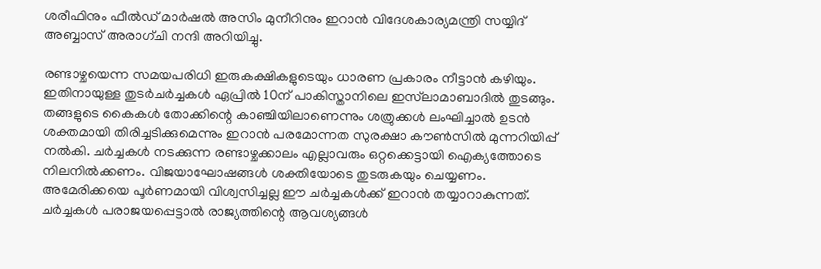ശരീഫിനും ഫീൽഡ് മാർഷൽ അസിം മുനീറിനും ഇറാൻ വിദേശകാര്യമന്ത്രി സയ്യിദ് അബ്ബാസ് അരാഗ്ചി നന്ദി അറിയിച്ചു.

രണ്ടാഴ്ചയെന്ന സമയപരിധി ഇരുകക്ഷികളുടെയും ധാരണ പ്രകാരം നീട്ടാൻ കഴിയും. ഇതിനായുള്ള തുടർചർച്ചകൾ ഏപ്രിൽ 10ന് പാകിസ്താനിലെ ഇസ്‍ലാമാബാദിൽ തുടങ്ങും. തങ്ങളുടെ കൈകൾ തോക്കിന്റെ കാഞ്ചിയിലാണെന്നും ശത്രുക്കൾ ലംഘിച്ചാൽ ഉടൻ ശക്തമായി തിരിച്ചടിക്കുമെന്നും ഇറാൻ പരമോന്നത സുരക്ഷാ കൗൺസിൽ മുന്നറിയിപ്പ് നൽകി. ചർച്ചകൾ നടക്കുന്ന രണ്ടാഴ്ചക്കാലം എല്ലാവരും ഒറ്റക്കെട്ടായി ഐക്യത്തോടെ നിലനിൽക്കണം. വിജയാഘോഷങ്ങൾ ശക്തിയോടെ തുടരുകയും ചെയ്യണം. അമേരിക്കയെ പൂർണമായി വിശ്വസിച്ചല്ല ഈ ചർച്ചകൾക്ക് ഇറാൻ തയ്യാറാകുന്നത്. ചർച്ചകൾ പരാജയപ്പെട്ടാൽ രാജ്യത്തിന്റെ ആവശ്യങ്ങൾ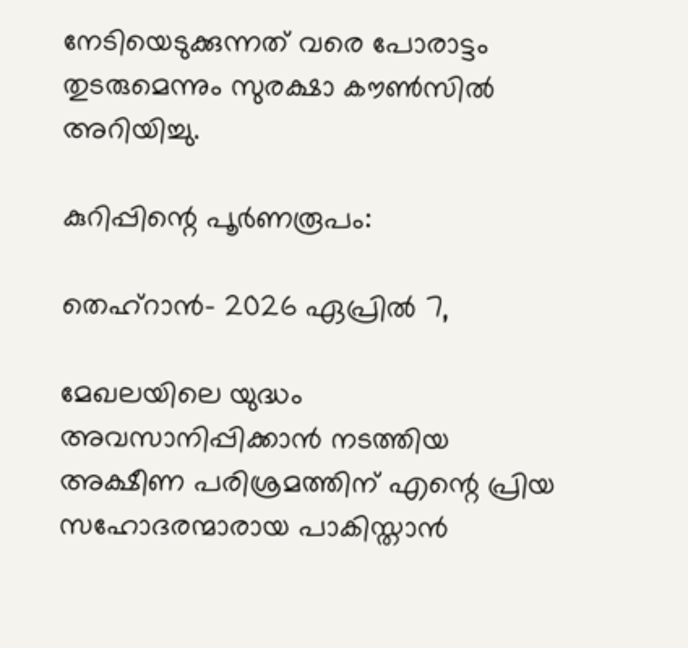നേടിയെടുക്കുന്നത് വരെ പോരാട്ടം തുടരുമെന്നും സുരക്ഷാ കൗൺസിൽ അറിയിച്ചു.

കുറിപ്പിന്റെ പൂർണരൂപം:

തെഹ്‌റാൻ- 2026 ഏപ്രിൽ 7,

മേഖലയിലെ യുദ്ധം അവസാനിപ്പിക്കാൻ നടത്തിയ അക്ഷീണ പരിശ്രമത്തിന് എന്റെ പ്രിയ സഹോദരന്മാരായ പാകിസ്താൻ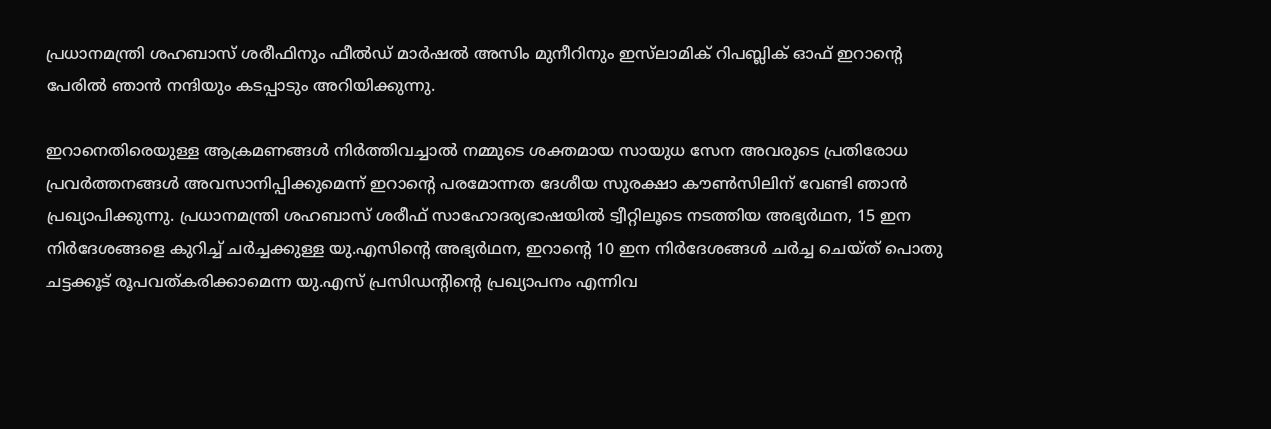പ്രധാനമന്ത്രി ശഹബാസ് ശരീഫിനും ഫീൽഡ് മാർഷൽ അസിം മുനീറിനും ഇസ്‍ലാമിക് റിപബ്ലിക് ഓഫ് ഇറാന്റെ പേരിൽ ഞാൻ നന്ദിയും കടപ്പാടും അറിയിക്കുന്നു.

ഇറാനെതിരെയുള്ള ആക്രമണങ്ങൾ നിർത്തിവച്ചാൽ നമ്മുടെ ശക്തമായ സായുധ സേന അവരുടെ പ്രതിരോധ പ്രവർത്തനങ്ങൾ അവസാനിപ്പിക്കുമെന്ന് ഇറാന്റെ പരമോന്നത ദേശീയ സുരക്ഷാ കൗൺസിലിന് വേണ്ടി ഞാൻ പ്രഖ്യാപിക്കുന്നു. പ്രധാനമന്ത്രി ശഹബാസ് ശരീഫ് സാഹോദര്യഭാഷയിൽ ട്വീറ്റിലൂടെ നടത്തിയ അഭ്യർഥന, 15 ഇന നിർദേശങ്ങളെ കുറിച്ച് ചർച്ചക്കുള്ള യു.എസിന്റെ അഭ്യർഥന, ഇറാന്റെ 10 ഇന നിർദേശങ്ങൾ ചർച്ച ചെയ്ത് പൊതു ചട്ടക്കൂട് രൂപവത്കരിക്കാമെന്ന യു.എസ് പ്രസിഡന്റിന്റെ പ്രഖ്യാപനം എന്നിവ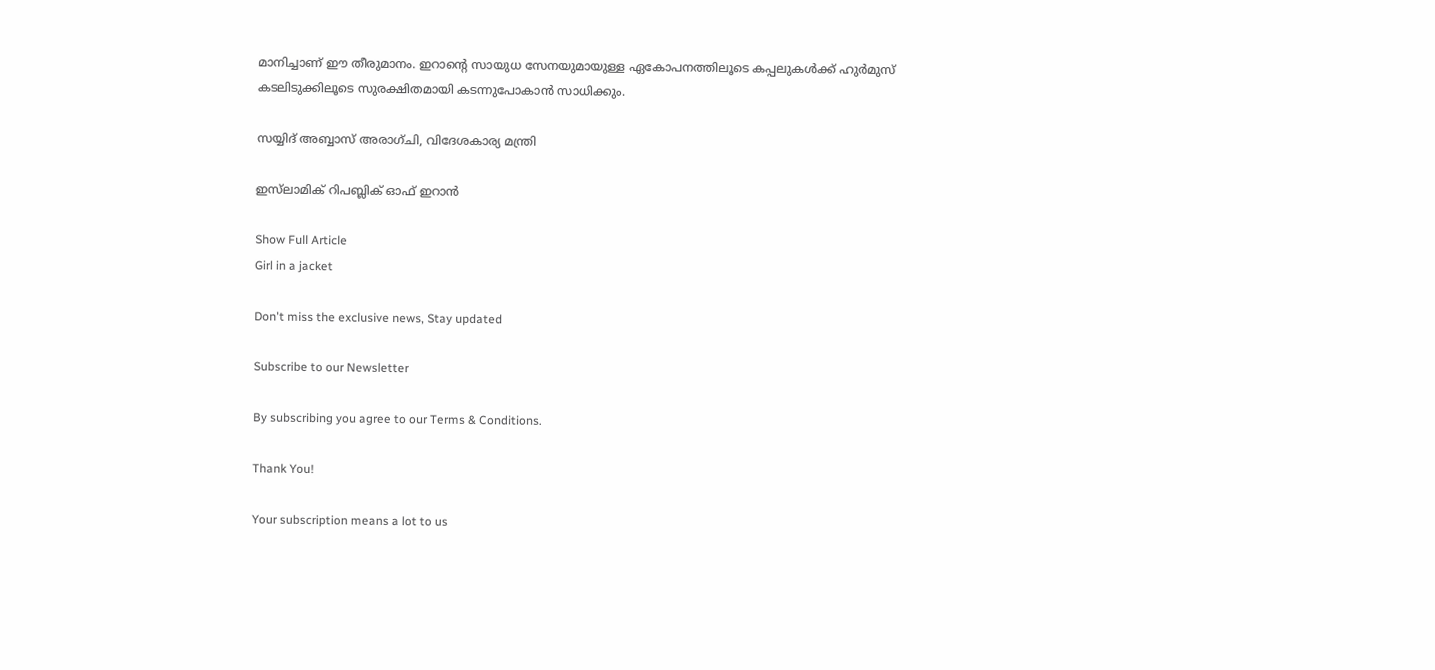മാനിച്ചാണ് ഈ തീരുമാനം. ഇറാന്റെ സായുധ സേനയുമായുള്ള ഏകോപനത്തിലൂടെ കപ്പലുകൾക്ക് ഹുർമുസ് കടലിടുക്കിലൂടെ സുരക്ഷിതമായി കടന്നുപോകാൻ സാധിക്കും.

സയ്യിദ് അബ്ബാസ് അരാഗ്ചി, വിദേശകാര്യ മന്ത്രി

ഇസ്‍ലാമിക് റിപബ്ലിക് ഓഫ് ഇറാൻ

Show Full Article
Girl in a jacket

Don't miss the exclusive news, Stay updated

Subscribe to our Newsletter

By subscribing you agree to our Terms & Conditions.

Thank You!

Your subscription means a lot to us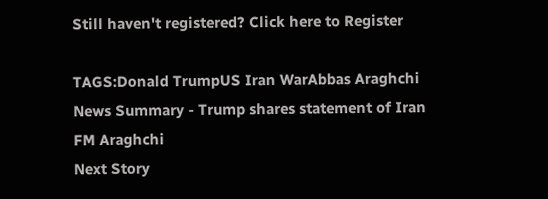Still haven't registered? Click here to Register

TAGS:Donald TrumpUS Iran WarAbbas Araghchi
News Summary - Trump shares statement of Iran FM Araghchi
Next Story